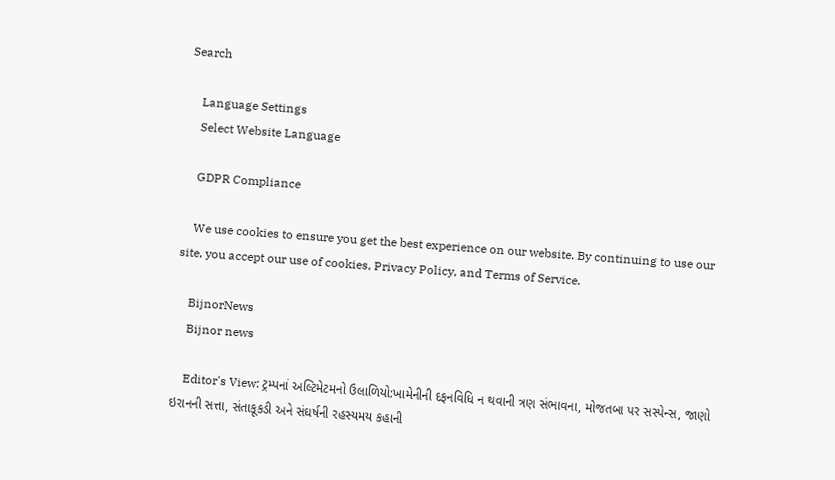Search

    Language Settings
    Select Website Language

    GDPR Compliance

    We use cookies to ensure you get the best experience on our website. By continuing to use our site, you accept our use of cookies, Privacy Policy, and Terms of Service.

    BijnorNews
    Bijnor news

    Editor's View: ટ્રમ્પનાં અલ્ટિમેટમનો ઉલાળિયો:ખામેનીની દફનવિધિ ન થવાની ત્રણ સંભાવના, મોજતબા પર સસ્પેન્સ, જાણો ઇરાનની સત્તા, સંતાકૂકડી અને સંઘર્ષની રહસ્યમય કહાની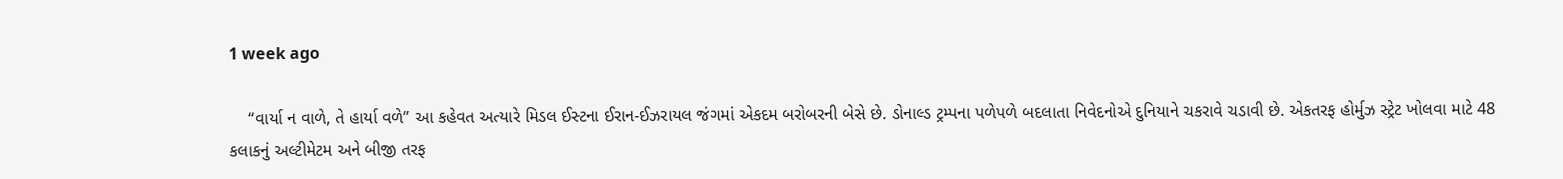1 week ago

    “વાર્યા ન વાળે, તે હાર્યા વળે” આ કહેવત અત્યારે મિડલ ઈસ્ટના ઈરાન-ઈઝરાયલ જંગમાં એકદમ બરોબરની બેસે છે. ડોનાલ્ડ ટ્રમ્પના પળેપળે બદલાતા નિવેદનોએ દુનિયાને ચકરાવે ચડાવી છે. એકતરફ હોર્મુઝ સ્ટ્રેટ ખોલવા માટે 48 કલાકનું અલ્ટીમેટમ અને બીજી તરફ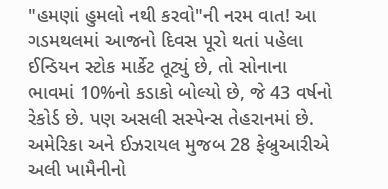"હમણાં હુમલો નથી કરવો"ની નરમ વાત! આ ગડમથલમાં આજનો દિવસ પૂરો થતાં પહેલા ઈન્ડિયન સ્ટોક માર્કેટ તૂટ્યું છે, તો સોનાના ભાવમાં 10%નો કડાકો બોલ્યો છે, જે 43 વર્ષનો રેકોર્ડ છે. પણ અસલી સસ્પેન્સ તેહરાનમાં છે. અમેરિકા અને ઈઝરાયલ મુજબ 28 ફેબ્રુઆરીએ અલી ખામૈનીનો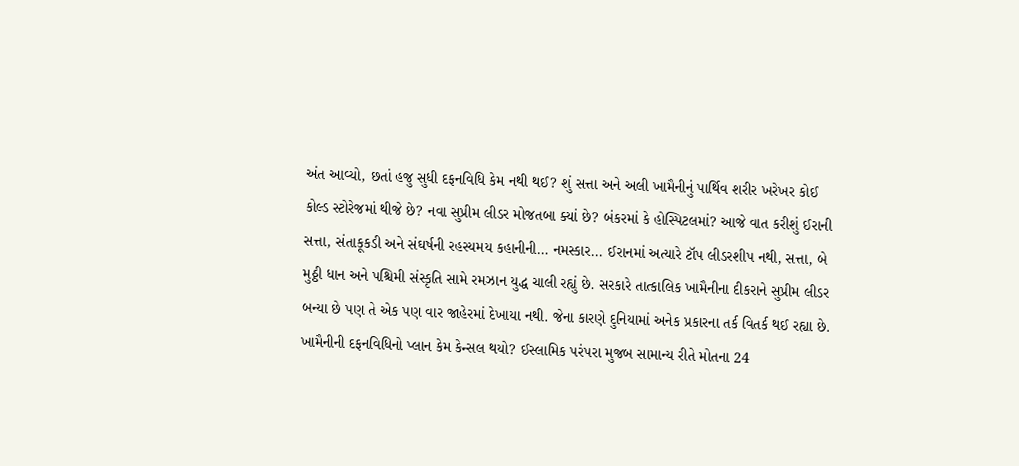અંત આવ્યો, છતાં હજુ સુધી દફનવિધિ કેમ નથી થઈ? શું સત્તા અને અલી ખામૈનીનું પાર્થિવ શરીર ખરેખર કોઈ કોલ્ડ સ્ટોરેજમાં થીજે છે? નવા સુપ્રીમ લીડર મોજતબા ક્યાં છે? બંકરમાં કે હોસ્પિટલમાં? આજે વાત કરીશું ઈરાની સત્તા, સંતાકૂકડી અને સંઘર્ષની રહસ્યમય કહાનીની… નમસ્કાર... ઈરાનમાં અત્યારે ટૉપ લીડરશીપ નથી, સત્તા, બે મુઠ્ઠી ધાન અને પશ્ચિમી સંસ્કૃતિ સામે રમઝાન યુદ્ધ ચાલી રહ્યું છે. સરકારે તાત્કાલિક ખામૈનીના દીકરાને સુપ્રીમ લીડર બન્યા છે પણ તે એક પણ વાર જાહેરમાં દેખાયા નથી. જેના કારણે દુનિયામાં અનેક પ્રકારના તર્ક વિતર્ક થઈ રહ્યા છે. ખામૈનીની દફનવિધિનો પ્લાન કેમ કેન્સલ થયો? ઈસ્લામિક પરંપરા મુજબ સામાન્ય રીતે મોતના 24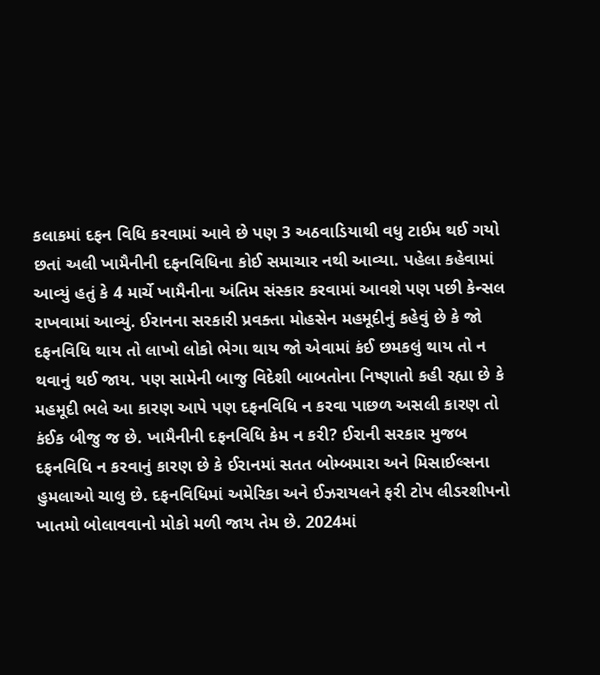કલાકમાં દફન વિધિ કરવામાં આવે છે પણ 3 અઠવાડિયાથી વધુ ટાઈમ થઈ ગયો છતાં અલી ખામૈનીની દફનવિધિના કોઈ સમાચાર નથી આવ્યા. પહેલા કહેવામાં આવ્યું હતું કે 4 માર્ચે ખામૈનીના અંતિમ સંસ્કાર કરવામાં આવશે પણ પછી કેન્સલ રાખવામાં આવ્યું. ઈરાનના સરકારી પ્રવક્તા મોહસેન મહમૂદીનું કહેવું છે કે જો દફનવિધિ થાય તો લાખો લોકો ભેગા થાય જો એવામાં કંઈ છમકલું થાય તો ન થવાનું થઈ જાય. પણ સામેની બાજુ વિદેશી બાબતોના નિષ્ણાતો કહી રહ્યા છે કે મહમૂદી ભલે આ કારણ આપે પણ દફનવિધિ ન કરવા પાછળ અસલી કારણ તો કંઈક બીજુ જ છે. ખામૈનીની દફનવિધિ કેમ ન કરી? ઈરાની સરકાર મુજબ દફનવિધિ ન કરવાનું કારણ છે કે ઈરાનમાં સતત બોમ્બમારા અને મિસાઈલ્સના હુમલાઓ ચાલુ છે. દફનવિધિમાં અમેરિકા અને ઈઝરાયલને ફરી ટોપ લીડરશીપનો ખાતમો બોલાવવાનો મોકો મળી જાય તેમ છે. 2024માં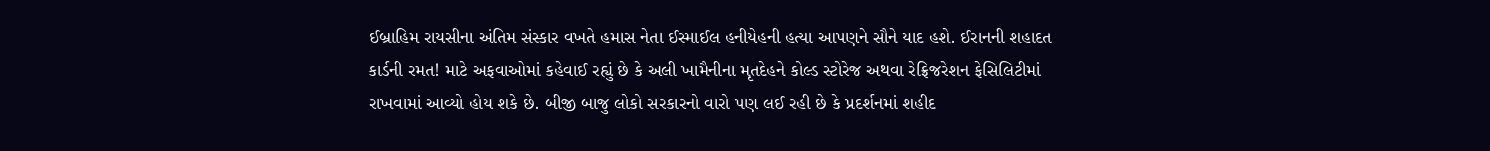ઈબ્રાહિમ રાયસીના અંતિમ સંસ્કાર વખતે હમાસ નેતા ઈસ્માઈલ હનીયેહની હત્યા આપણને સૌને યાદ હશે. ઈરાનની શહાદત કાર્ડની રમત! માટે અફવાઓમાં કહેવાઈ રહ્યું છે કે અલી ખામૈનીના મૃતદેહને કોલ્ડ સ્ટોરેજ અથવા રેફ્રિજરેશન ફેસિલિટીમાં રાખવામાં આવ્યો હોય શકે છે. બીજી બાજુ લોકો સરકારનો વારો પણ લઈ રહી છે કે પ્રદર્શનમાં શહીદ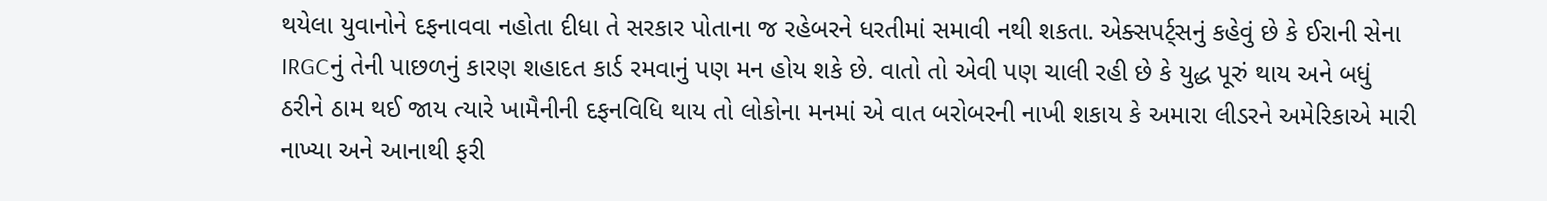થયેલા યુવાનોને દફનાવવા નહોતા દીધા તે સરકાર પોતાના જ રહેબરને ધરતીમાં સમાવી નથી શકતા. એક્સપર્ટ્સનું કહેવું છે કે ઈરાની સેના IRGCનું તેની પાછળનું કારણ શહાદત કાર્ડ રમવાનું પણ મન હોય શકે છે. વાતો તો એવી પણ ચાલી રહી છે કે યુદ્ધ પૂરું થાય અને બધું ઠરીને ઠામ થઈ જાય ત્યારે ખામૈનીની દફનવિધિ થાય તો લોકોના મનમાં એ વાત બરોબરની નાખી શકાય કે અમારા લીડરને અમેરિકાએ મારી નાખ્યા અને આનાથી ફરી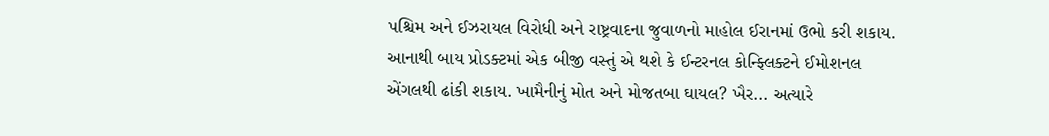પશ્ચિમ અને ઈઝરાયલ વિરોધી અને રાષ્ટ્રવાદના જુવાળનો માહોલ ઈરાનમાં ઉભો કરી શકાય. આનાથી બાય પ્રોડક્ટમાં એક બીજી વસ્તું એ થશે કે ઈન્ટરનલ કોન્ફ્લિક્ટને ઈમોશનલ એંગલથી ઢાંકી શકાય. ખામૈનીનું મોત અને મોજતબા ઘાયલ? ખૈર... અત્યારે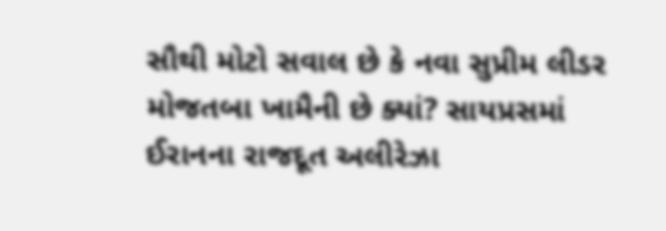સૌથી મોટો સવાલ છે કે નવા સુપ્રીમ લીડર મોજતબા ખામૈની છે ક્યાં? સાયપ્રસમાં ઈરાનના રાજદૂત અલીરેઝા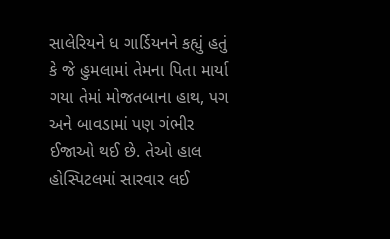સાલેરિયને ધ ગાર્ડિયનને કહ્યું હતું કે જે હુમલામાં તેમના પિતા માર્યા ગયા તેમાં મોજતબાના હાથ, પગ અને બાવડામાં પણ ગંભીર ઈજાઓ થઈ છે. તેઓ હાલ હોસ્પિટલમાં સારવાર લઈ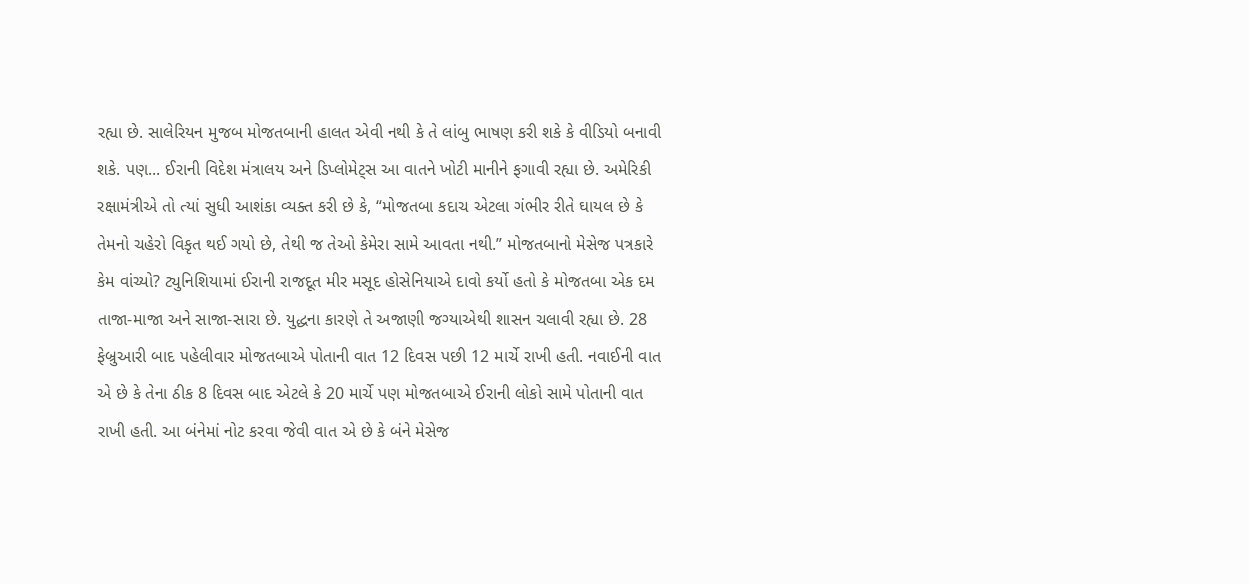રહ્યા છે. સાલેરિયન મુજબ મોજતબાની હાલત એવી નથી કે તે લાંબુ ભાષણ કરી શકે કે વીડિયો બનાવી શકે. પણ... ઈરાની વિદેશ મંત્રાલય અને ડિપ્લોમેટ્સ આ વાતને ખોટી માનીને ફગાવી રહ્યા છે. અમેરિકી રક્ષામંત્રીએ તો ત્યાં સુધી આશંકા વ્યક્ત કરી છે કે, “મોજતબા કદાચ એટલા ગંભીર રીતે ઘાયલ છે કે તેમનો ચહેરો વિકૃત થઈ ગયો છે, તેથી જ તેઓ કેમેરા સામે આવતા નથી.” મોજતબાનો મેસેજ પત્રકારે કેમ વાંચ્યો? ટ્યુનિશિયામાં ઈરાની રાજદૂત મીર મસૂદ હોસેનિયાએ દાવો કર્યો હતો કે મોજતબા એક દમ તાજા-માજા અને સાજા-સારા છે. યુદ્ધના કારણે તે અજાણી જગ્યાએથી શાસન ચલાવી રહ્યા છે. 28 ફેબ્રુઆરી બાદ પહેલીવાર મોજતબાએ પોતાની વાત 12 દિવસ પછી 12 માર્ચે રાખી હતી. નવાઈની વાત એ છે કે તેના ઠીક 8 દિવસ બાદ એટલે કે 20 માર્ચે પણ મોજતબાએ ઈરાની લોકો સામે પોતાની વાત રાખી હતી. આ બંનેમાં નોટ કરવા જેવી વાત એ છે કે બંને મેસેજ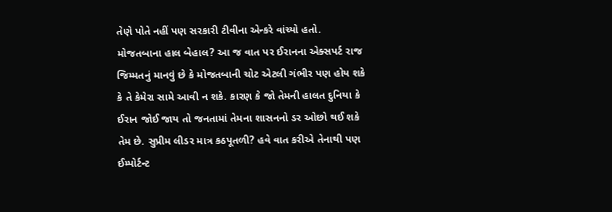તેણે પોતે નહીં પણ સરકારી ટીવીના એન્કરે વાંચ્યો હતો. મોજતબાના હાલ બેહાલ? આ જ વાત પર ઈરાનના એક્સપર્ટ રાજ જિમ્મતનું માનવું છે કે મોજતબાની ચોટ એટલી ગંભીર પણ હોય શકે કે તે કેમેરા સામે આવી ન શકે. કારણ કે જો તેમની હાલત દુનિયા કે ઈરાન જોઈ જાય તો જનતામાં તેમના શાસનનો ડર ઓછો થઈ શકે તેમ છે. સુપ્રીમ લીડર માત્ર કઠપૂતળી? હવે વાત કરીએ તેનાથી પણ ઈમ્પોર્ટન્ટ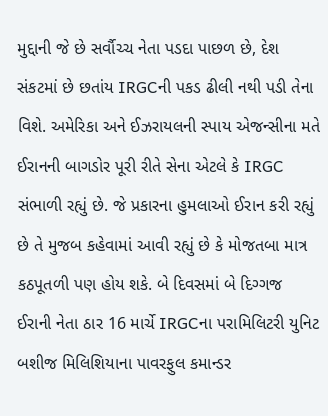મુદ્દાની જે છે સર્વૌચ્ચ નેતા પડદા પાછળ છે, દેશ સંકટમાં છે છતાંય IRGCની પકડ ઢીલી નથી પડી તેના વિશે. અમેરિકા અને ઈઝરાયલની સ્પાય એજન્સીના મતે ઈરાનની બાગડોર પૂરી રીતે સેના એટલે કે IRGC સંભાળી રહ્યું છે. જે પ્રકારના હુમલાઓ ઈરાન કરી રહ્યું છે તે મુજબ કહેવામાં આવી રહ્યું છે કે મોજતબા માત્ર કઠપૂતળી પણ હોય શકે. બે દિવસમાં બે દિગ્ગજ ઈરાની નેતા ઠાર 16 માર્ચે IRGCના પરામિલિટરી યુનિટ બશીજ મિલિશિયાના પાવરફુલ કમાન્ડર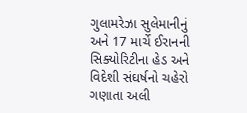ગુલામરેઝા સુલેમાનીનું અને 17 માર્ચે ઈરાનની સિક્યોરિટીના હેડ અને વિદેશી સંઘર્ષનો ચહેરો ગણાતા અલી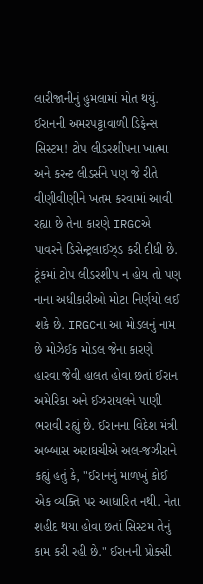લારીજાનીનું હુમલામાં મોત થયું. ઈરાનની અમરપટ્ટાવાળી ડિફેન્સ સિસ્ટમ! ટોપ લીડરશીપના ખાત્મા અને કરન્ટ લીડર્સને પણ જે રીતે વીણીવીણીને ખતમ કરવામાં આવી રહ્યા છે તેના કારણે IRGCએ પાવરને ડિસેન્ટ્રલાઈઝ્ડ કરી દીધી છે. ટૂંકમાં ટોપ લીડરશીપ ન હોય તો પણ નાના અધીકારીઓ મોટા નિર્ણયો લઈ શકે છે. IRGCના આ મોડલનું નામ છે મોઝેઈક મોડલ જેના કારણે હારવા જેવી હાલત હોવા છતાં ઈરાન અમેરિકા અને ઈઝરાયલને પાણી ભરાવી રહ્યું છે. ઈરાનના વિદેશ મંત્રી અબ્બાસ અરાઘચીએ અલ-જઝીરાને કહ્યું હતું કે, "ઈરાનનું માળખું કોઈ એક વ્યક્તિ પર આધારિત નથી. નેતા શહીદ થયા હોવા છતાં સિસ્ટમ તેનું કામ કરી રહી છે." ઈરાનની પ્રોક્સી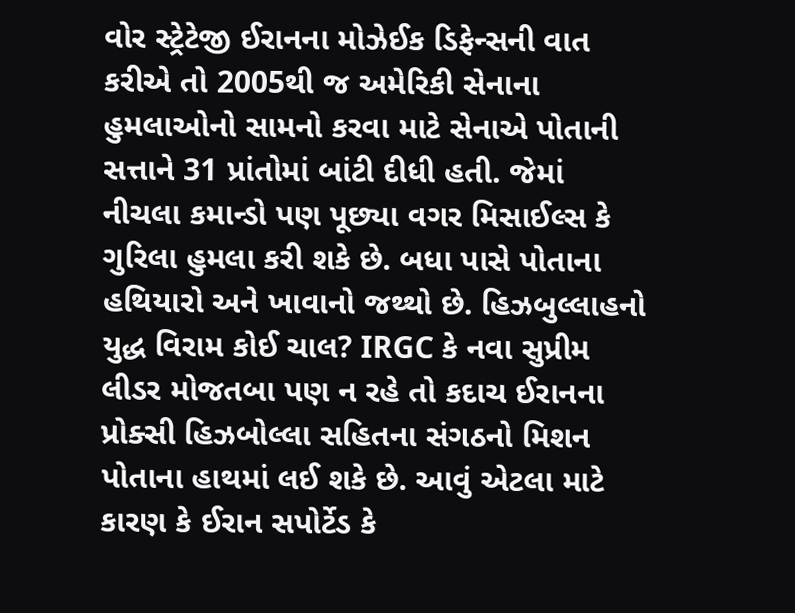વોર સ્ટ્રેટેજી ઈરાનના મોઝેઈક ડિફેન્સની વાત કરીએ તો 2005થી જ અમેરિકી સેનાના હુમલાઓનો સામનો કરવા માટે સેનાએ પોતાની સત્તાને 31 પ્રાંતોમાં બાંટી દીધી હતી. જેમાં નીચલા કમાન્ડો પણ પૂછ્યા વગર મિસાઈલ્સ કે ગુરિલા હુમલા કરી શકે છે. બધા પાસે પોતાના હથિયારો અને ખાવાનો જથ્થો છે. હિઝબુલ્લાહનો યુદ્ધ વિરામ કોઈ ચાલ? IRGC કે નવા સુપ્રીમ લીડર મોજતબા પણ ન રહે તો કદાચ ઈરાનના પ્રોક્સી હિઝબોલ્લા સહિતના સંગઠનો મિશન પોતાના હાથમાં લઈ શકે છે. આવું એટલા માટે કારણ કે ઈરાન સપોર્ટેડ કે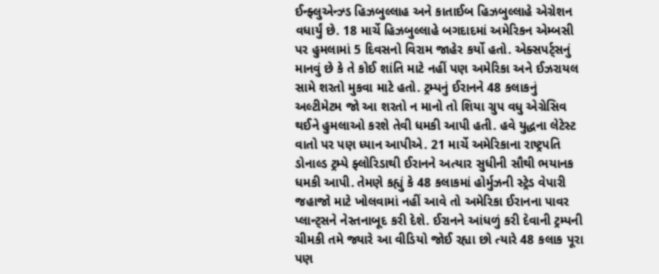ઈન્ફ્લુએન્ઝ્ડ હિઝબુલ્લાહ અને કાતાઈબ હિઝબુલ્લાહે એગ્રેશન વધાર્યું છે. 18 માર્ચે હિઝબુલ્લાહે બગદાદમાં અમેરિકન એમ્બસી પર હુમલામાં 5 દિવસનો વિરામ જાહેર કર્યો હતો. એક્સપર્ટ્સનું માનવું છે કે તે કોઈ શાંતિ માટે નહીં પણ અમેરિકા અને ઈઝરાયલ સામે શરતો મુકવા માટે હતો. ટ્રમ્પનું ઈરાનને 48 કલાકનું અલ્ટીમેટમ જો આ શરતો ન માનો તો શિયા ગ્રુપ વધુ એગ્રેસિવ થઈને હુમલાઓ કરશે તેવી ધમકી આપી હતી. હવે યુદ્ધના લેટેસ્ટ વાતો પર પણ ધ્યાન આપીએ. 21 માર્ચે અમેરિકાના રાષ્ટ્રપતિ ડોનાલ્ડ ટ્રમ્પે ફ્લોરિડાથી ઈરાનને અત્યાર સુધીની સૌથી ભયાનક ધમકી આપી. તેમણે કહ્યું કે 48 કલાકમાં હોર્મુઝની સ્ટ્રેડ વેપારી જહાજો માટે ખોલવામાં નહીં આવે તો અમેરિકા ઈરાનના પાવર પ્લાન્ટ્સને નેસ્તનાબૂદ કરી દેશે. ઈરાનને આંધળું કરી દેવાની ટ્રમ્પની ચીમકી તમે જ્યારે આ વીડિયો જોઈ રહ્યા છો ત્યારે 48 કલાક પૂરા પણ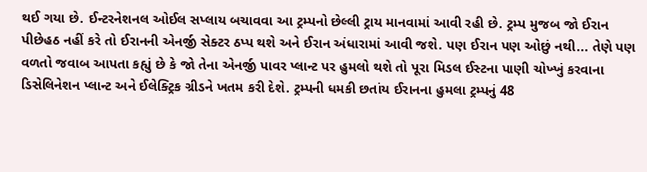થઈ ગયા છે. ઈન્ટરનેશનલ ઓઈલ સપ્લાય બચાવવા આ ટ્રમ્પનો છેલ્લી ટ્રાય માનવામાં આવી રહી છે. ટ્રમ્પ મુજબ જો ઈરાન પીછેહઠ નહીં કરે તો ઈરાનની એનર્જી સેક્ટર ઠપ્પ થશે અને ઈરાન અંધારામાં આવી જશે. પણ ઈરાન પણ ઓછું નથી... તેણે પણ વળતો જવાબ આપતા કહ્યું છે કે જો તેના એનર્જી પાવર પ્લાન્ટ પર હુમલો થશે તો પૂરા મિડલ ઈસ્ટના પાણી ચોખ્ખું કરવાના ડિસેલિનેશન પ્લાન્ટ અને ઈલેક્ટ્રિક ગ્રીડને ખતમ કરી દેશે. ટ્રમ્પની ધમકી છતાંય ઈરાનના હુમલા ટ્રમ્પનું 48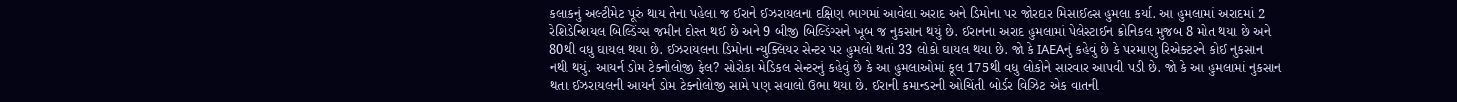કલાકનું અલ્ટીમેટ પૂરું થાય તેના પહેલા જ ઈરાને ઈઝરાયલના દક્ષિણ ભાગમાં આવેલા અરાદ અને ડિમોના પર જોરદાર મિસાઈલ્સ હુમલા કર્યા. આ હુમલામાં અરાદમાં 2 રેશિડેન્શિયલ બિલ્ડિંગ્સ જમીન દોસ્ત થઈ છે અને 9 બીજી બિલ્ડિંગ્સને ખૂબ જ નુકસાન થયું છે. ઈરાનના અરાદ હુમલામાં પેલેસ્ટાઈન ક્રોનિકલ મુજબ 8 મોત થયા છે અને 80થી વધુ ઘાયલ થયા છે. ઈઝરાયલના ડિમોના ન્યુક્લિયર સેન્ટર પર હુમલો થતાં 33 લોકો ઘાયલ થયા છે. જો કે IAEAનું કહેવું છે કે પરમાણુ રિએક્ટરને કોઈ નુકસાન નથી થયું. આયર્ન ડોમ ટેક્નોલોજી ફેલ? સોરોકા મેડિકલ સેન્ટરનું કહેવું છે કે આ હુમલાઓમાં કૂલ 175થી વધુ લોકોને સારવાર આપવી પડી છે. જો કે આ હુમલામાં નુકસાન થતા ઈઝરાયલની આયર્ન ડોમ ટેક્નોલોજી સામે પણ સવાલો ઉભા થયા છે. ઈરાની કમાન્ડરની ઓચિંતી બોર્ડર વિઝિટ એક વાતની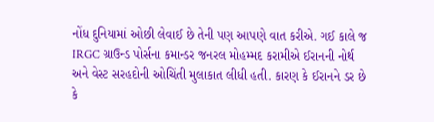નોંધ દુનિયામાં ઓછી લેવાઈ છે તેની પણ આપણે વાત કરીએ. ગઈ કાલે જ IRGC ગ્રાઉન્ડ પોર્સના કમાન્ડર જનરલ મોહમ્મદ કરામીએ ઈરાનની નોર્થ અને વેસ્ટ સરહદોની ઓચિંતી મુલાકાત લીધી હતી. કારણ કે ઈરાનને ડર છે કે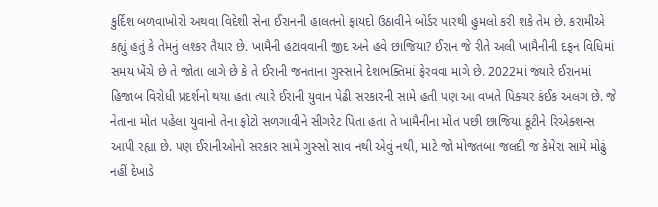કુર્દિશ બળવાખોરો અથવા વિદેશી સેના ઈરાનની હાલતનો ફાયદો ઉઠાવીને બોર્ડર પારથી હુમલો કરી શકે તેમ છે. કરામીએ કહ્યું હતું કે તેમનું લશ્કર તૈયાર છે. ખામૈની હટાવવાની જીદ અને હવે છાજિયા? ઈરાન જે રીતે અલી ખામૈનીની દફન વિધિમાં સમય ખેંચે છે તે જોતા લાગે છે કે તે ઈરાની જનતાના ગુસ્સાને દેશભક્તિમાં ફેરવવા માગે છે. 2022માં જ્યારે ઈરાનમાં હિજાબ વિરોધી પ્રદર્શનો થયા હતા ત્યારે ઈરાની યુવાન પેઢી સરકારની સામે હતી પણ આ વખતે પિક્ચર કંઈક અલગ છે. જે નેતાના મોત પહેલા યુવાનો તેના ફોટો સળગાવીને સીગરેટ પિતા હતા તે ખામૈનીના મોત પછી છાજિયા કૂટીને રિએક્શન્સ આપી રહ્યા છે. પણ ઈરાનીઓનો સરકાર સામે ગુસ્સો સાવ નથી એવું નથી, માટે જો મોજતબા જલદી જ કેમેરા સામે મોઢું નહીં દેખાડે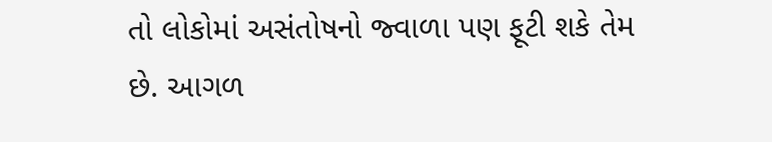તો લોકોમાં અસંતોષનો જ્વાળા પણ ફૂટી શકે તેમ છે. આગળ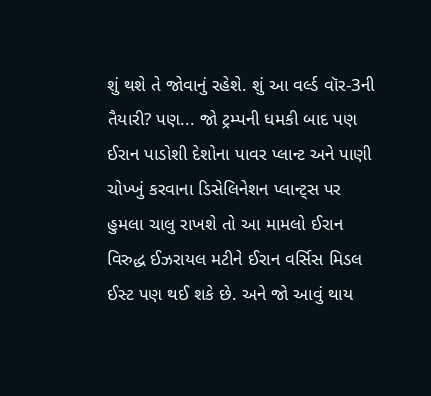શું થશે તે જોવાનું રહેશે. શું આ વર્લ્ડ વૉર-3ની તૈયારી? પણ... જો ટ્રમ્પની ધમકી બાદ પણ ઈરાન પાડોશી દેશોના પાવર પ્લાન્ટ અને પાણી ચોખ્ખું કરવાના ડિસેલિનેશન પ્લાન્ટ્સ પર હુમલા ચાલુ રાખશે તો આ મામલો ઈરાન વિરુદ્ધ ઈઝરાયલ મટીને ઈરાન વર્સિસ મિડલ ઈસ્ટ પણ થઈ શકે છે. અને જો આવું થાય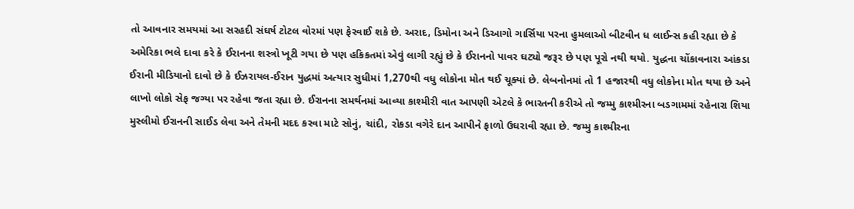તો આવનાર સમયમાં આ સરહદી સંઘર્ષ ટોટલ વોરમાં પણ ફેરવાઈ શકે છે. અરાદ, ડિમોના અને ડિઆગો ગાર્સિયા પરના હુમલાઓ બીટવીન ધ લાઈન્સ કહી રહ્યા છે કે અમેરિકા ભલે દાવા કરે કે ઈરાનના શસ્ત્રો ખૂટી ગયા છે પણ હકિકતમાં એવું લાગી રહ્યું છે કે ઈરાનનો પાવર ઘટ્યો જરૂર છે પણ પૂરો નથી થયો. યુદ્ધના ચોંકાવનારા આંકડા ઈરાની મીડિયાનો દાવો છે કે ઈઝરાયલ-ઈરાન યુદ્ધમાં અત્યાર સુધીમાં 1,270થી વધુ લોકોના મોત થઈ ચૂક્યાં છે. લેબનોનમાં તો 1 હજારથી વધુ લોકોના મોત થયા છે અને લાખો લોકો સેફ જગ્યા પર રહેવા જતા રહ્યા છે. ઈરાનના સમર્થનમાં આવ્યા કાશ્મીરી વાત આપણી એટલે કે ભારતની કરીએ તો જમ્મુ કાશ્મીરના બડગામમાં રહેનારા શિયા મુસ્લીમો ઈરાનની સાઈડ લેવા અને તેમની મદદ કરવા માટે સોનું, ચાંદી, રોકડા વગેરે દાન આપીને ફાળો ઉઘરાવી રહ્યા છે. જમ્મુ કાશ્મીરના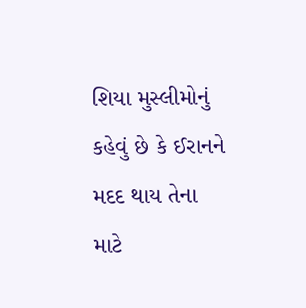શિયા મુસ્લીમોનું કહેવું છે કે ઈરાનને મદદ થાય તેના માટે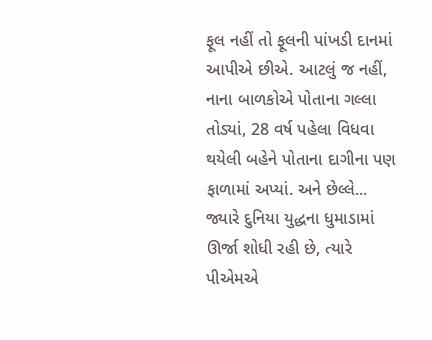ફૂલ નહીં તો ફૂલની પાંખડી દાનમાં આપીએ છીએ. આટલું જ નહીં, નાના બાળકોએ પોતાના ગલ્લા તોડ્યાં, 28 વર્ષ પહેલા વિધવા થયેલી બહેને પોતાના દાગીના પણ ફાળામાં અપ્યાં. અને છેલ્લે... જ્યારે દુનિયા યુદ્ધના ધુમાડામાં ઊર્જા શોધી રહી છે, ત્યારે પીએમએ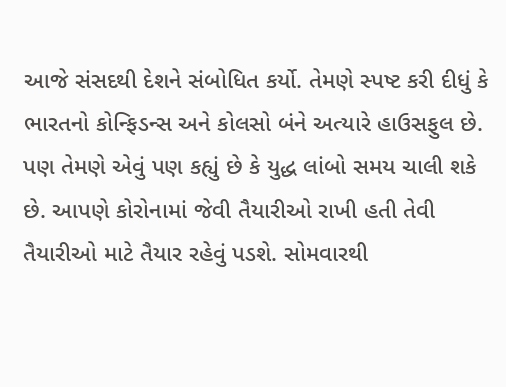આજે સંસદથી દેશને સંબોધિત કર્યો. તેમણે સ્પષ્ટ કરી દીધું કે ભારતનો કોન્ફિડન્સ અને કોલસો બંને અત્યારે હાઉસફુલ છે. પણ તેમણે એવું પણ કહ્યું છે કે યુદ્ધ લાંબો સમય ચાલી શકે છે. આપણે કોરોનામાં જેવી તૈયારીઓ રાખી હતી તેવી તૈયારીઓ માટે તૈયાર રહેવું પડશે. સોમવારથી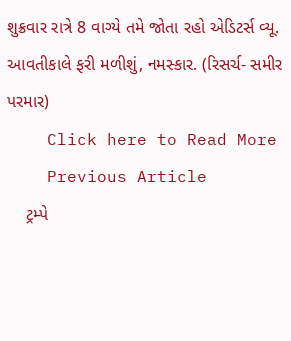શુક્રવાર રાત્રે 8 વાગ્યે તમે જોતા રહો એડિટર્સ વ્યૂ. આવતીકાલે ફરી મળીશું, નમસ્કાર. (રિસર્ચ- સમીર પરમાર)
    Click here to Read More
    Previous Article
    ટ્રમ્પે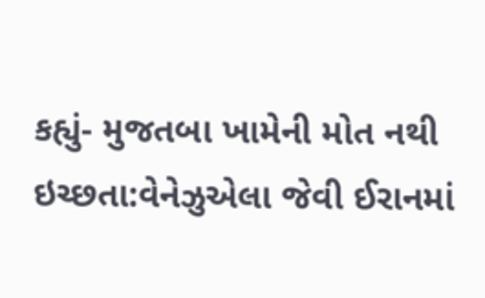કહ્યું- મુજતબા ખામેની મોત નથી ઇચ્છતા:વેનેઝુએલા જેવી ઈરાનમાં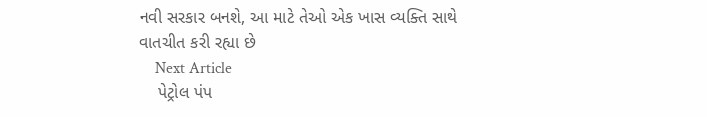નવી સરકાર બનશે, આ માટે તેઓ એક ખાસ વ્યક્તિ સાથે વાતચીત કરી રહ્યા છે
    Next Article
    પેટ્રોલ પંપ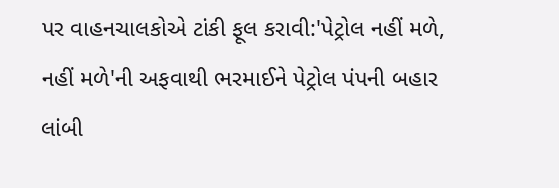પર વાહનચાલકોએ ટાંકી ફૂલ કરાવી:'પેટ્રોલ નહીં મળે, નહીં મળે'ની અફવાથી ભરમાઈને પેટ્રોલ પંપની બહાર લાંબી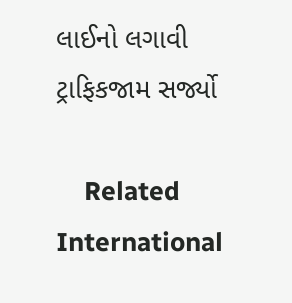લાઈનો લગાવી ટ્રાફિકજામ સર્જ્યો

    Related International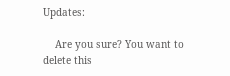Updates:

    Are you sure? You want to delete this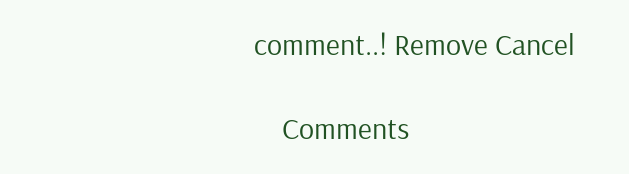comment..! Remove Cancel

    Comments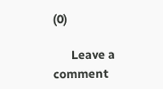(0)

      Leave a comment